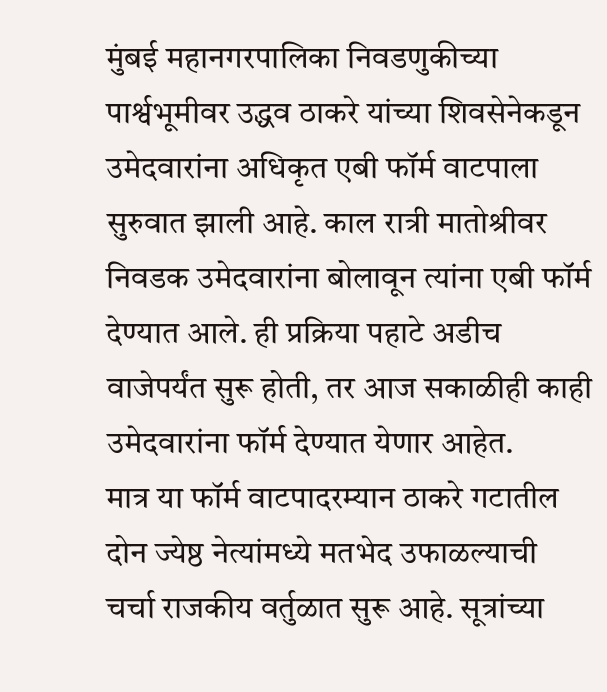मुंबई महानगरपालिका निवडणुकीच्या पार्श्वभूमीवर उद्धव ठाकरे यांच्या शिवसेनेकडून उमेदवारांना अधिकृत एबी फॉर्म वाटपाला सुरुवात झाली आहे. काल रात्री मातोश्रीवर निवडक उमेदवारांना बोलावून त्यांना एबी फॉर्म देण्यात आले. ही प्रक्रिया पहाटे अडीच वाजेपर्यंत सुरू होती, तर आज सकाळीही काही उमेदवारांना फॉर्म देण्यात येणार आहेत.
मात्र या फॉर्म वाटपादरम्यान ठाकरे गटातील दोन ज्येष्ठ नेत्यांमध्ये मतभेद उफाळल्याची चर्चा राजकीय वर्तुळात सुरू आहे. सूत्रांच्या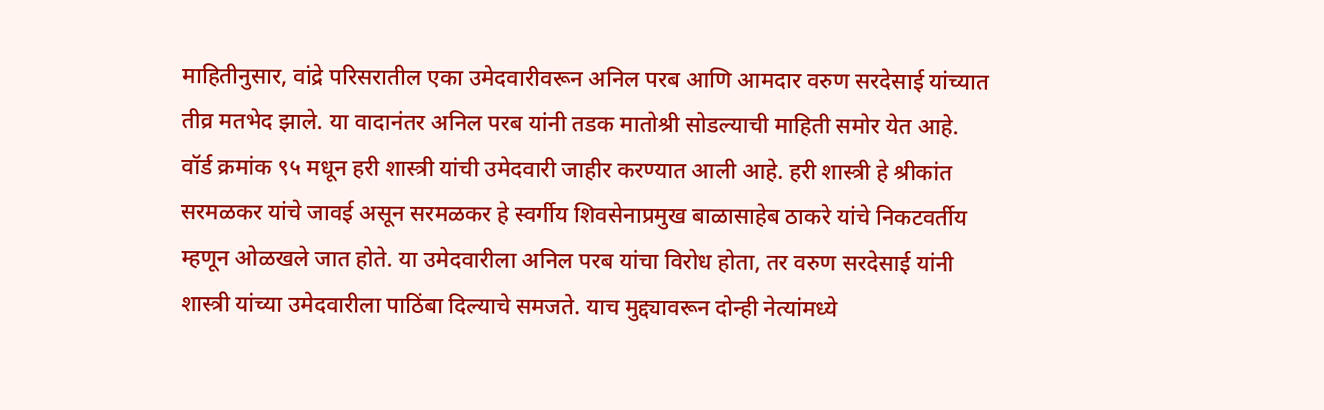माहितीनुसार, वांद्रे परिसरातील एका उमेदवारीवरून अनिल परब आणि आमदार वरुण सरदेसाई यांच्यात तीव्र मतभेद झाले. या वादानंतर अनिल परब यांनी तडक मातोश्री सोडल्याची माहिती समोर येत आहे.
वॉर्ड क्रमांक ९५ मधून हरी शास्त्री यांची उमेदवारी जाहीर करण्यात आली आहे. हरी शास्त्री हे श्रीकांत सरमळकर यांचे जावई असून सरमळकर हे स्वर्गीय शिवसेनाप्रमुख बाळासाहेब ठाकरे यांचे निकटवर्तीय म्हणून ओळखले जात होते. या उमेदवारीला अनिल परब यांचा विरोध होता, तर वरुण सरदेसाई यांनी शास्त्री यांच्या उमेदवारीला पाठिंबा दिल्याचे समजते. याच मुद्द्यावरून दोन्ही नेत्यांमध्ये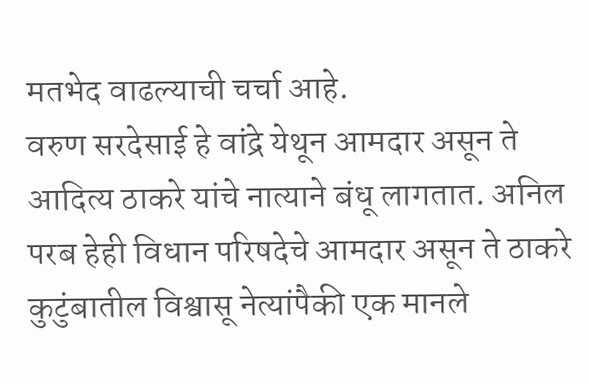मतभेद वाढल्याची चर्चा आहे.
वरुण सरदेसाई हे वांद्रे येथून आमदार असून ते आदित्य ठाकरे यांचे नात्याने बंधू लागतात. अनिल परब हेही विधान परिषदेचे आमदार असून ते ठाकरे कुटुंबातील विश्वासू नेत्यांपैकी एक मानले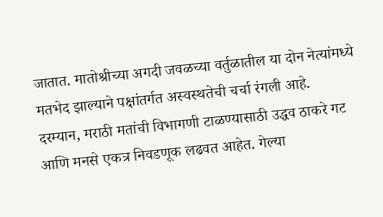जातात. मातोश्रीच्या अगदी जवळच्या वर्तुळातील या दोन नेत्यांमध्ये मतभेद झाल्याने पक्षांतर्गत अस्वस्थतेची चर्चा रंगली आहे.
दरम्यान, मराठी मतांची विभागणी टाळण्यासाठी उद्धव ठाकरे गट आणि मनसे एकत्र निवडणूक लढवत आहेत. गेल्या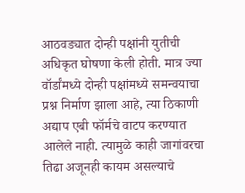आठवड्यात दोन्ही पक्षांनी युतीची अधिकृत घोषणा केली होती. मात्र ज्या वॉर्डांमध्ये दोन्ही पक्षांमध्ये समन्वयाचा प्रश्न निर्माण झाला आहे, त्या ठिकाणी अद्याप एबी फॉर्मचे वाटप करण्यात आलेले नाही. त्यामुळे काही जागांवरचा तिढा अजूनही कायम असल्याचे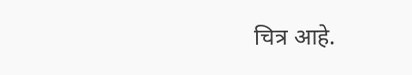चित्र आहे.